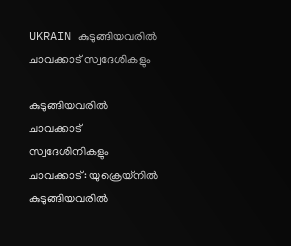UKRAIN കുടുങ്ങിയവരിൽ ചാവക്കാട് സ്വദേശികളും

കുടുങ്ങിയവരിൽ ചാവക്കാട് സ്വദേശിനികളും ചാവക്കാട്: യുക്രെയ്നിൽ കുടുങ്ങിയവരിൽ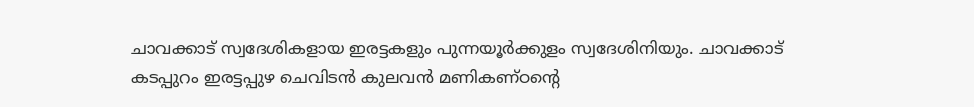ചാവക്കാട് സ്വദേശികളായ ഇരട്ടകളും പുന്നയൂർക്കുളം സ്വദേശിനിയും. ചാവക്കാട് കടപ്പുറം ഇരട്ടപ്പുഴ ചെവിടൻ കുലവൻ മണികണ്ഠന്റെ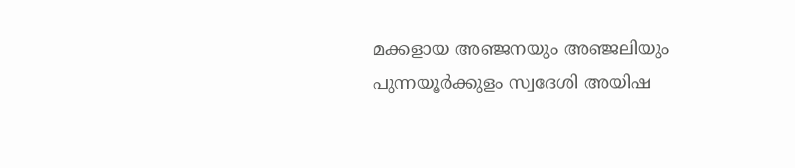മക്കളായ അഞ്ജനയും അഞ്ജലിയും പുന്നയൂര്‍ക്കുളം സ്വദേശി അയിഷ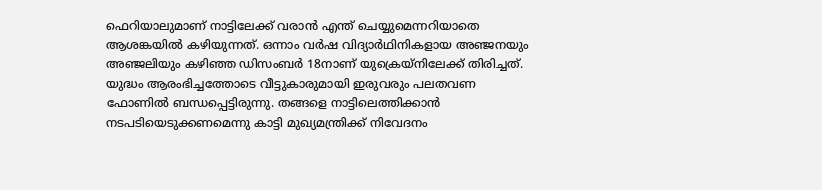ഫെറിയാലുമാണ് നാട്ടിലേക്ക് വരാൻ എന്ത് ചെയ്യുമെന്നറിയാതെ ആശങ്കയിൽ കഴിയുന്നത്. ഒന്നാം വർഷ വിദ്യാർഥിനികളായ അഞ്ജനയും അഞ്ജലിയും കഴിഞ്ഞ ഡിസംബർ 18നാണ് യുക്രെയ്നിലേക്ക് തിരിച്ചത്. യുദ്ധം ആരംഭിച്ചത്തോടെ വീട്ടുകാരുമായി ഇരുവരും പലതവണ ഫോണിൽ ബന്ധപ്പെട്ടിരുന്നു. തങ്ങളെ നാട്ടിലെത്തിക്കാൻ നടപടിയെടുക്കണമെന്നു കാട്ടി മുഖ്യമന്ത്രിക്ക് നിവേദനം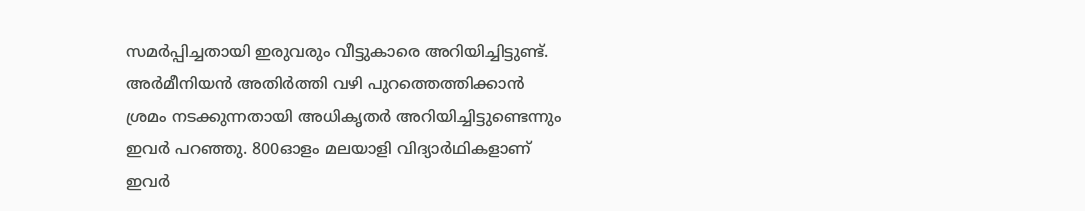സമർപ്പിച്ചതായി ഇരുവരും വീട്ടുകാരെ അറിയിച്ചിട്ടുണ്ട്. അർമീനിയൻ അതിർത്തി വഴി പുറത്തെത്തിക്കാൻ ശ്രമം നടക്കുന്നതായി അധികൃതർ അറിയിച്ചിട്ടുണ്ടെന്നും ഇവർ പറഞ്ഞു. 800ഓളം മലയാളി വിദ്യാർഥികളാണ് ഇവർ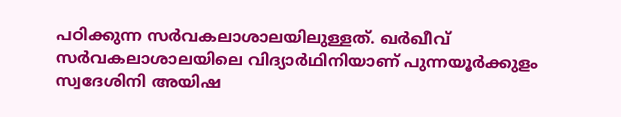പഠിക്കുന്ന സർവകലാശാലയിലുള്ളത്. ഖർഖീവ് സർവകലാശാലയിലെ വിദ്യാർഥിനിയാണ് പുന്നയൂർക്കുളം സ്വദേശിനി അയിഷ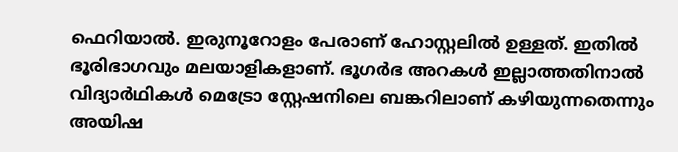ഫെറിയാല്‍. ഇരുനൂറോളം പേരാണ് ഹോസ്റ്റലില്‍ ഉള്ളത്. ഇതില്‍ ഭൂരിഭാഗവും മലയാളികളാണ്. ഭൂഗര്‍ഭ അറകള്‍ ഇല്ലാത്തതിനാല്‍ വിദ്യാര്‍ഥികള്‍ മെട്രോ സ്റ്റേഷനിലെ ബങ്കറിലാണ് കഴിയുന്നതെന്നും അയിഷ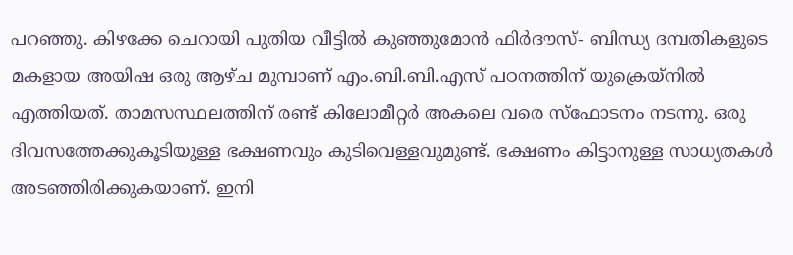പറഞ്ഞു. കിഴക്കേ ചെറായി പുതിയ വീട്ടില്‍ കുഞ്ഞുമോന്‍ ഫിര്‍ദൗസ്- ബിന്ധ്യ ദമ്പതികളുടെ മകളായ അയിഷ ഒരു ആഴ്ച മുമ്പാണ് എം.ബി.ബി.എസ് പഠനത്തിന് യുക്രെയ്നിൽ എത്തിയത്. താമസസ്ഥലത്തിന് രണ്ട് കിലോമീറ്റര്‍ അകലെ വരെ സ്ഫോടനം നടന്നു. ഒരു ദിവസത്തേക്കുകൂടിയുള്ള ഭക്ഷണവും കുടിവെള്ളവുമുണ്ട്. ഭക്ഷണം കിട്ടാനുള്ള സാധ്യതകള്‍ അടഞ്ഞിരിക്കുകയാണ്. ഇനി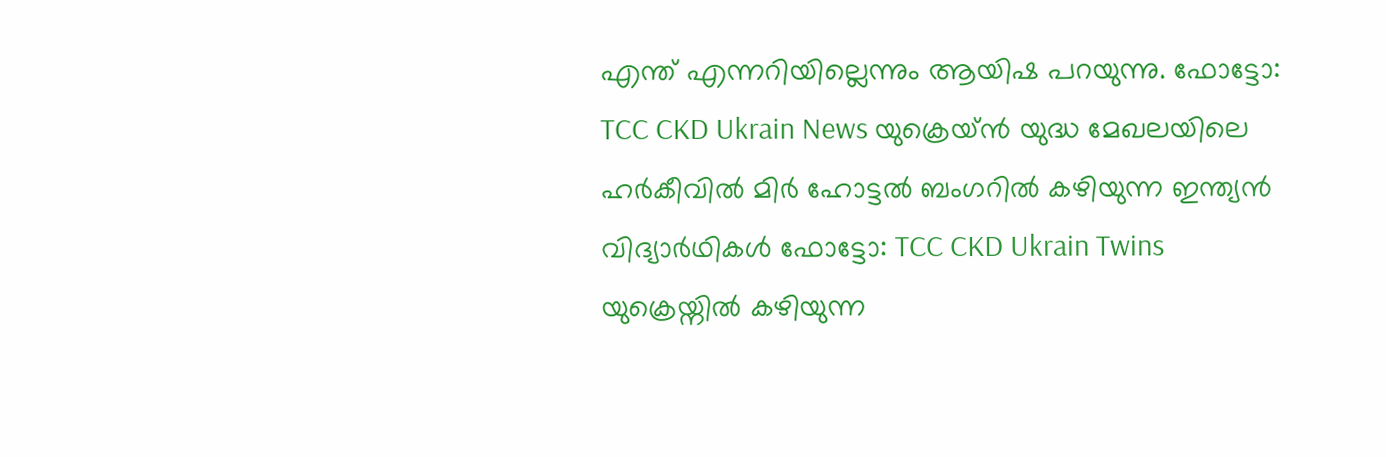എന്ത് എന്നറിയില്ലെന്നും ആയിഷ പറയുന്നു. ഫോട്ടോ: TCC CKD Ukrain News യുക്രെയ്ൻ യുദ്ധ മേഖലയിലെ ഹര്‍കീവില്‍ മിര്‍ ഹോട്ടല്‍ ബംഗറില്‍ കഴിയുന്ന ഇന്ത്യൻ വിദ്യാർഥികൾ ഫോട്ടോ: TCC CKD Ukrain Twins യുക്രെയ്നിൽ കഴിയുന്ന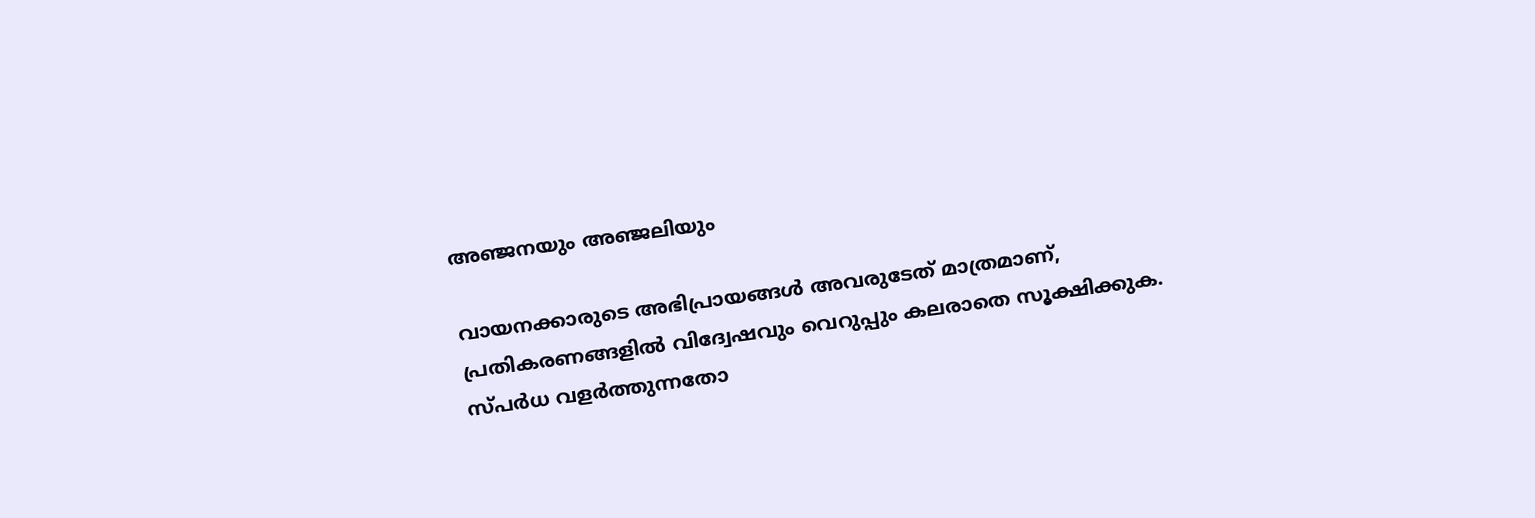അഞ്ജനയും അഞ്ജലിയും

വായനക്കാരുടെ അഭിപ്രായങ്ങള്‍ അവരുടേത് മാത്രമാണ്, പ്രതികരണങ്ങളിൽ വിദ്വേഷവും വെറുപ്പും കലരാതെ സൂക്ഷിക്കുക. സ്പർധ വളർത്തുന്നതോ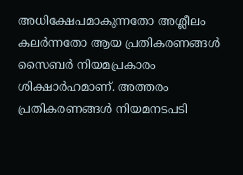അധിക്ഷേപമാകുന്നതോ അശ്ലീലം കലർന്നതോ ആയ പ്രതികരണങ്ങൾ സൈബർ നിയമപ്രകാരം ശിക്ഷാർഹമാണ്. അത്തരം പ്രതികരണങ്ങൾ നിയമനടപടി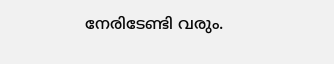നേരിടേണ്ടി വരും.